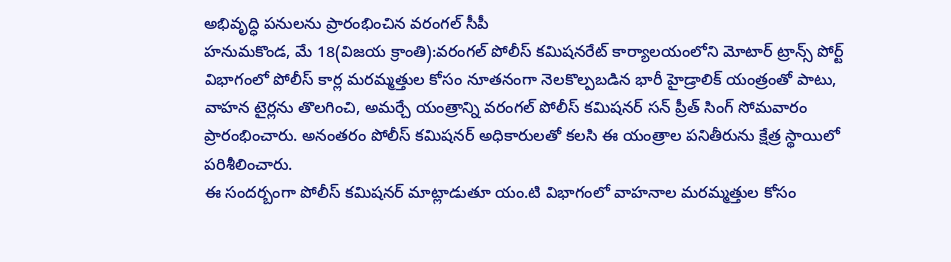అభివృద్ధి పనులను ప్రారంభించిన వరంగల్ సీపీ
హనుమకొండ, మే 18(విజయ క్రాంతి):వరంగల్ పోలీస్ కమిషనరేట్ కార్యాలయంలోని మోటార్ ట్రాన్స్ పోర్ట్ విభాగంలో పోలీస్ కార్ల మరమ్మత్తుల కోసం నూతనంగా నెలకొల్పబడిన భారీ హైడ్రాలిక్ యంత్రంతో పాటు, వాహన టైర్లను తొలగించి, అమర్చే యంత్రాన్ని వరంగల్ పోలీస్ కమిషనర్ సన్ ప్రీత్ సింగ్ సోమవారం ప్రారంభించారు. అనంతరం పోలీస్ కమిషనర్ అధికారులతో కలసి ఈ యంత్రాల పనితీరును క్షేత్ర స్థాయిలో పరిశీలించారు.
ఈ సందర్బంగా పోలీస్ కమిషనర్ మాట్లాడుతూ యం.టి విభాగంలో వాహనాల మరమ్మత్తుల కోసం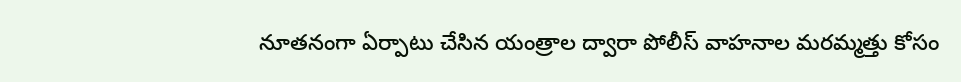నూతనంగా ఏర్పాటు చేసిన యంత్రాల ద్వారా పోలీస్ వాహనాల మరమ్మత్తు కోసం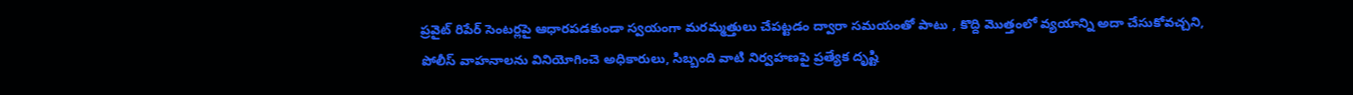ప్రవైట్ రిపేర్ సెంటర్లపై ఆధారపడకుండా స్వయంగా మరమ్మత్తులు చేపట్టడం ద్వారా సమయంతో పాటు , కొద్ది మొత్తంలో వ్యయాన్ని అదా చేసుకోవచ్చని, పోలీస్ వాహనాలను వినియోగించె అధికారులు, సిబ్బంది వాటి నిర్వహణపై ప్రత్యేక దృష్టి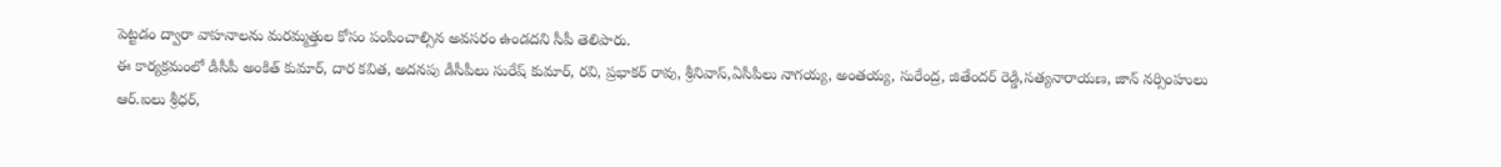పెట్టడం ద్వారా వాహనాలను మరమ్మత్తుల కోసం పంపించాల్సిన అవసరం ఉండదని సీపీ తెలిపారు.
ఈ కార్యక్రమంలో డీసీపీ అంకిత్ కుమార్, దార కవిత, అదనపు డీసీపీలు సురేష్ కుమార్, రవి, ప్రభాకర్ రావు, శ్రీనివాస్,ఏసీపీలు నాగయ్య, అంతయ్య, సురేంద్ర, జితేందర్ రెడ్డి,సత్యనారాయణ, జాన్ నర్సింహులు ఆర్.ఐలు శ్రీధర్,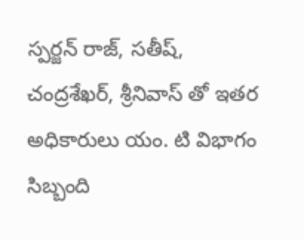స్పర్జన్ రాజ్, సతీష్, చంద్రశేఖర్, శ్రీనివాస్ తో ఇతర అధికారులు యం. టి విభాగం సిబ్బంది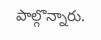పాల్గొన్నారు.